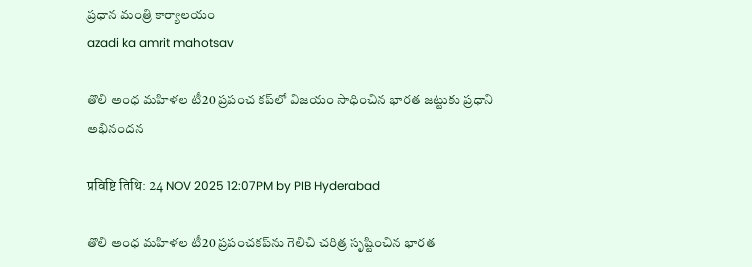ప్రధాన మంత్రి కార్యాలయం
azadi ka amrit mahotsav

తొలి అంధ మహిళల టీ20 ప్రపంచ కప్‌లో విజయం సాధించిన భారత జట్టుకు ప్రధాని అభినందన

प्रविष्टि तिथि: 24 NOV 2025 12:07PM by PIB Hyderabad

తొలి అంధ మహిళల టీ20 ప్రపంచకప్‌ను గెలిచి చరిత్ర సృష్టించిన భారత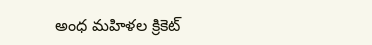అంధ మహిళల క్రికెట్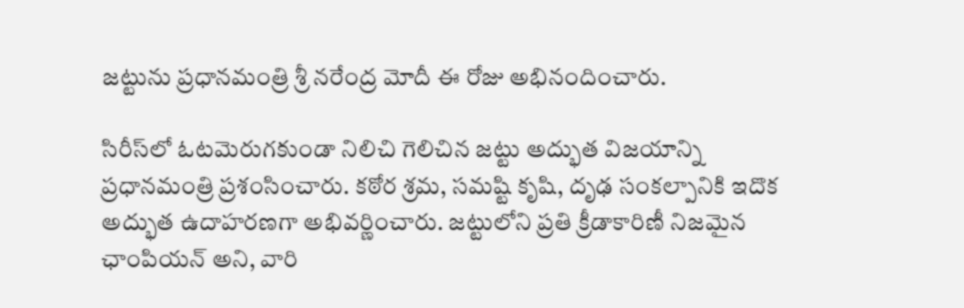జట్టును ప్రధానమంత్రి శ్రీ నరేంద్ర మోదీ ఈ రోజు అభినందించారు.

సిరీస్‌లో ఓటమెరుగకుండా నిలిచి గెలిచిన జట్టు అద్భుత విజయాన్ని ప్రధానమంత్రి ప్రశంసించారు. కఠోర శ్రమ, సమష్టి కృషి, దృఢ సంకల్పానికి ఇదొక అద్భుత ఉదాహరణగా అభివర్ణించారు. జట్టులోని ప్రతి క్రీడాకారిణీ నిజమైన ఛాంపియన్ అని, వారి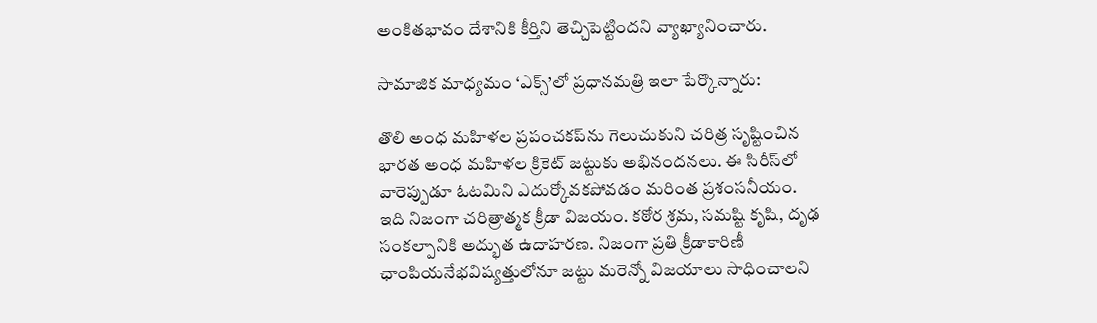అంకితభావం దేశానికి కీర్తిని తెచ్చిపెట్టిందని వ్యాఖ్యానించారు.

సామాజిక మాధ్యమం ‘ఎక్స్’లో ప్రధానమత్రి ఇలా పేర్కొన్నారు:

తొలి అంధ మహిళల ప్రపంచకప్‌ను గెలుచుకుని చరిత్ర సృష్టించిన భారత అంధ మహిళల క్రికెట్ జట్టుకు అభినందనలు. ఈ సిరీస్‌లో వారెప్పుడూ ఓటమిని ఎదుర్కోవకపోవడం మరింత ప్రశంసనీయం. ఇది నిజంగా చరిత్రాత్మక క్రీడా విజయం. కఠోర శ్రమ, సమష్టి కృషి, దృఢ సంకల్పానికి అద్భుత ఉదాహరణ. నిజంగా ప్రతి క్రీడాకారిణీ ఛాంపియనేభవిష్యత్తులోనూ జట్టు మరెన్నో విజయాలు సాధించాలని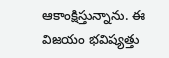ఆకాంక్షిస్తున్నాను. ఈ విజయం భవిష్యత్తు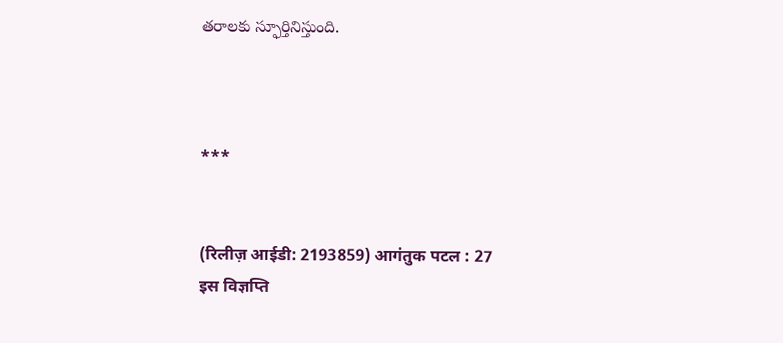తరాలకు స్ఫూర్తినిస్తుంది.



***


(रिलीज़ आईडी: 2193859) आगंतुक पटल : 27
इस विज्ञप्ति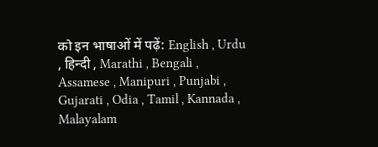को इन भाषाओं में पढ़ें: English , Urdu , हिन्दी , Marathi , Bengali , Assamese , Manipuri , Punjabi , Gujarati , Odia , Tamil , Kannada , Malayalam